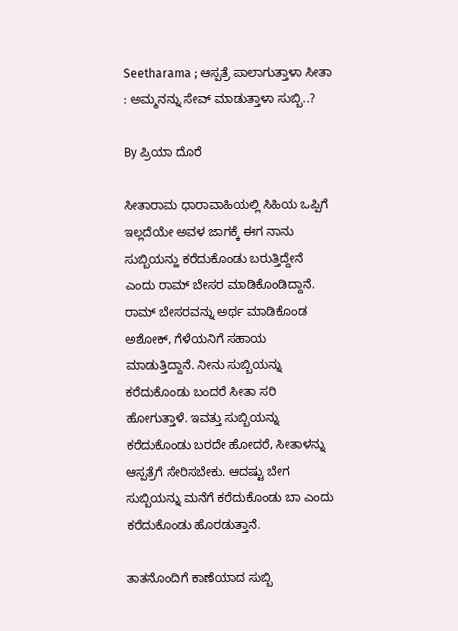Seetharama ; ಆಸ್ಪತ್ರೆ ಪಾಲಾಗುತ್ತಾಳಾ ಸೀತಾ : ಅಮ್ಮನನ್ನು ಸೇವ್ ಮಾಡುತ್ತಾಳಾ ಸುಬ್ಬಿ..?

By ಪ್ರಿಯಾ ದೊರೆ

ಸೀತಾರಾಮ ಧಾರಾವಾಹಿಯಲ್ಲಿ ಸಿಹಿಯ ಒಪ್ಪಿಗೆ ಇಲ್ಲದೆಯೇ ಅವಳ ಜಾಗಕ್ಕೆ ಈಗ ನಾನು ಸುಬ್ಬಿಯನ್ಹು ಕರೆದುಕೊಂಡು ಬರುತ್ತಿದ್ದೇನೆ ಎಂದು ರಾಮ್ ಬೇಸರ ಮಾಡಿಕೊಂಡಿದ್ದಾನೆ. ರಾಮ್ ಬೇಸರವನ್ನು ಅರ್ಥ ಮಾಡಿಕೊಂಡ ಅಶೋಕ್, ಗೆಳೆಯನಿಗೆ ಸಹಾಯ ಮಾಡುತ್ತಿದ್ದಾನೆ. ನೀನು ಸುಬ್ಬಿಯನ್ನು ಕರೆದುಕೊಂಡು ಬಂದರೆ ಸೀತಾ ಸರಿ ಹೋಗುತ್ತಾಳೆ. ಇವತ್ತು ಸುಬ್ಬಿಯನ್ನು ಕರೆದುಕೊಂಡು ಬರದೇ ಹೋದರೆ, ಸೀತಾಳನ್ನು ಆಸ್ಪತ್ರೆಗೆ ಸೇರಿಸಬೇಕು. ಆದಷ್ಟು ಬೇಗ ಸುಬ್ಬಿಯನ್ನು ಮನೆಗೆ ಕರೆದುಕೊಂಡು ಬಾ ಎಂದು ಕರೆದುಕೊಂಡು ಹೊರಡುತ್ತಾನೆ.

ತಾತನೊಂದಿಗೆ ಕಾಣೆಯಾದ ಸುಬ್ಬಿ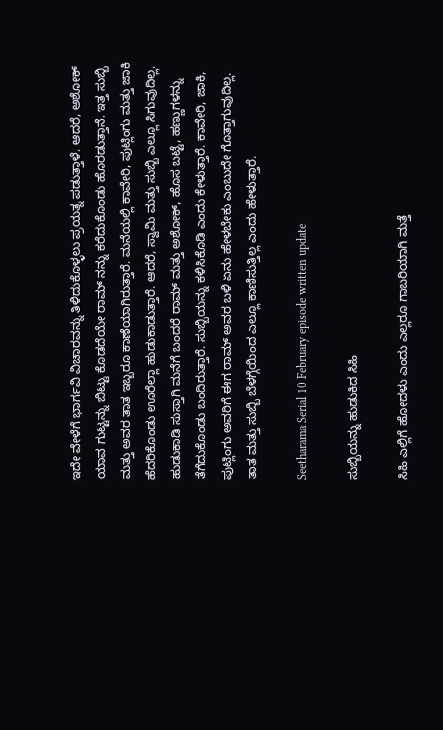ಇದೇ ವೇಳೆಗೆ ಭಾರ್ಗವಿ ವಿಚಾರವನ್ನು ತಿಳಿದುಕೊಳ್ಳಲು ಪ್ರಯತ್ನ ಪಡುತ್ತಾಳೆ. ಆದರೆ, ಅಶೋಕ್ ಯಾವ ಗುಟ್ಟನ್ನು ಬಿಟ್ಟು ಕೊಡದೆಯೇ ರಾಮ್ ನನ್ನು ಕರೆದುಕೊಂಡು ಹೊರಡುತ್ತಾನೆ. ಇತ್ತ ಸುಬ್ಬಿ ಮತ್ತು ಅವರ ತಾತ ಇಬ್ಬರೂ ಕಾಣೆಯಾಗಿರುತ್ತಾರೆ. ಮನೆಯಲ್ಲಿ ಕಾವೇರಿ, ಪುಟ್ಲಿಂಗು ಮತ್ತು ಜಾಕಿ ಹೆದರಿಕೊಂಡು ಊರೆಲ್ಲಾ ಹುಡುಕಾಡುತ್ತಾರೆ. ಆದರೆ, ಸ್ವಾಮಿ ಮತ್ತು ಸುಬ್ಬಿ ಎಲ್ಲೂ ಸಿಗುವುದಿಲ್ಲ. ಹುಡುಕಾಡಿ ಸುಸ್ತಾಗಿ ಮನೆಗೆ ಬಂದರೆ ರಾಮ್ ಮತ್ತು ಅಶೋಕ್, ಹೊಸ ಬಟ್ಟೆ, ಹಣ್ಣುಗಳನ್ನು ತೆಗೆದುಕೊಂಡು ಬಂದಿರುತ್ತಾರೆ. ಸುಬ್ಬಿಯನ್ನು ಕಳಿಸಿಕೊಡಿ ಎಂದು ಕೇಳುತ್ತಾರೆ. ಕಾವೇರಿ, ಜಾಕಿ, ಪುಟ್ಲಿಂಗು ಅವರಿಗೆ ಈಗ ರಾಮ್ ಅವರ ಬಳಿ ಏನು ಹೇಳಬೇಕು ಎಂಬುದೇ ಗೊತ್ತಾಗುವುದಿಲ್ಲ. ತಾತ ಮತ್ತು ಸುಬ್ಬಿ ಬೆಳಗ್ಗೆಯಿಂದ ಎಲ್ಲೂ ಕಾಣಿಸುತ್ತಿಲ್ಲ ಎಂದು ಹೇಳುತ್ತಾರೆ.

Seetharama Serial 10 February episode written update

ಸುಬ್ಬಿಯನ್ನು ಹುಡುಕಿದ ಸಿಹಿ

ಸಿಹಿ ಎಲ್ಲಿಗೆ ಹೋದಳು ಎಂದು ಎಲ್ಲರೂ ಗಾಬರಿಯಾಗಿ ಮತ್ತೆ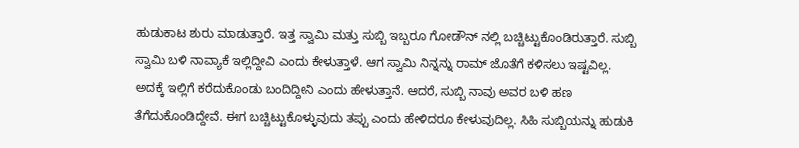ಹುಡುಕಾಟ ಶುರು ಮಾಡುತ್ತಾರೆ. ಇತ್ತ ಸ್ವಾಮಿ ಮತ್ತು ಸುಬ್ಬಿ ಇಬ್ಬರೂ ಗೋಡೌನ್ ನಲ್ಲಿ ಬಚ್ಚಿಟ್ಟುಕೊಂಡಿರುತ್ತಾರೆ. ಸುಬ್ಬಿ ಸ್ವಾಮಿ ಬಳಿ ನಾವ್ಯಾಕೆ ಇಲ್ಲಿದ್ದೀವಿ ಎಂದು ಕೇಳುತ್ತಾಳೆ. ಆಗ ಸ್ವಾಮಿ ನಿನ್ನನ್ನು ರಾಮ್ ಜೊತೆಗೆ ಕಳಿಸಲು ಇಷ್ಟವಿಲ್ಲ. ಅದಕ್ಕೆ ಇಲ್ಲಿಗೆ ಕರೆದುಕೊಂಡು ಬಂದಿದ್ದೀನಿ ಎಂದು ಹೇಳುತ್ತಾನೆ. ಆದರೆ, ಸುಬ್ಬಿ ನಾವು ಅವರ ಬಳಿ ಹಣ ತೆಗೆದುಕೊಂಡಿದ್ದೇವೆ. ಈಗ ಬಚ್ಚಿಟ್ಟುಕೊಳ್ಳುವುದು ತಪ್ಪು ಎಂದು ಹೇಳಿದರೂ ಕೇಳುವುದಿಲ್ಲ. ಸಿಹಿ ಸುಬ್ಬಿಯನ್ನು ಹುಡುಕಿ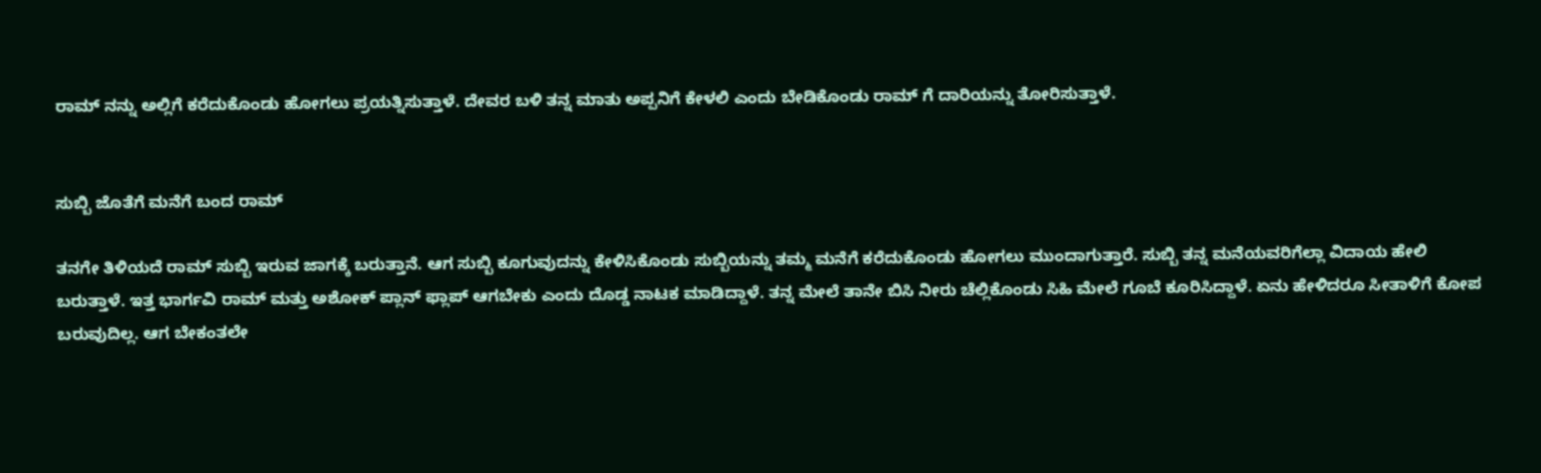ರಾಮ್ ನನ್ನು ಅಲ್ಲಿಗೆ ಕರೆದುಕೊಂಡು ಹೋಗಲು ಪ್ರಯತ್ನಿಸುತ್ತಾಳೆ. ದೇವರ ಬಳಿ ತನ್ನ ಮಾತು ಅಪ್ಪನಿಗೆ ಕೇಳಲಿ ಎಂದು ಬೇಡಿಕೊಂಡು ರಾಮ್ ಗೆ ದಾರಿಯನ್ನು ತೋರಿಸುತ್ತಾಳೆ.


ಸುಬ್ಬಿ ಜೊತೆಗೆ ಮನೆಗೆ ಬಂದ ರಾಮ್

ತನಗೇ ತಿಳಿಯದೆ ರಾಮ್ ಸುಬ್ಬಿ ಇರುವ ಜಾಗಕ್ಕೆ ಬರುತ್ತಾನೆ. ಆಗ ಸುಬ್ಬಿ ಕೂಗುವುದನ್ನು ಕೇಳಿಸಿಕೊಂಡು ಸುಬ್ಬಿಯನ್ನು ತಮ್ಮ ಮನೆಗೆ ಕರೆದುಕೊಂಡು ಹೋಗಲು ಮುಂದಾಗುತ್ತಾರೆ. ಸುಬ್ಬಿ ತನ್ನ ಮನೆಯವರಿಗೆಲ್ಲಾ ವಿದಾಯ ಹೇಲಿ ಬರುತ್ತಾಳೆ. ಇತ್ತ ಭಾರ್ಗವಿ ರಾಮ್ ಮತ್ತು ಅಶೋಕ್ ಪ್ಲಾನ್ ಫ್ಲಾಪ್ ಆಗಬೇಕು ಎಂದು ದೊಡ್ಡ ನಾಟಕ ಮಾಡಿದ್ದಾಳೆ. ತನ್ನ ಮೇಲೆ ತಾನೇ ಬಿಸಿ ನೀರು ಚೆಲ್ಲಿಕೊಂಡು ಸಿಹಿ ಮೇಲೆ ಗೂಬೆ ಕೂರಿಸಿದ್ದಾಳೆ. ಏನು ಹೇಳಿದರೂ ಸೀತಾಳಿಗೆ ಕೋಪ ಬರುವುದಿಲ್ಲ. ಆಗ ಬೇಕಂತಲೇ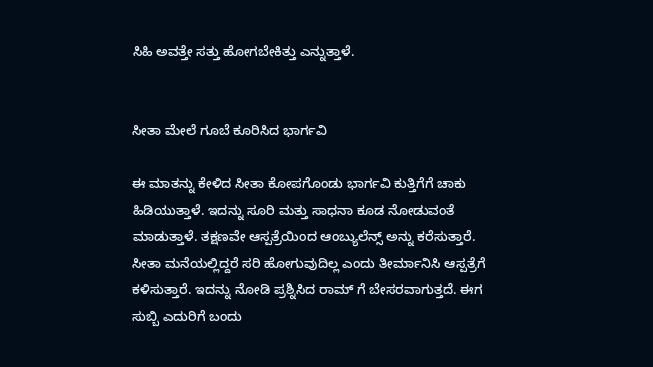ಸಿಹಿ ಅವತ್ತೇ ಸತ್ತು ಹೋಗಬೇಕಿತ್ತು ಎನ್ನುತ್ತಾಳೆ.


ಸೀತಾ ಮೇಲೆ ಗೂಬೆ ಕೂರಿಸಿದ ಭಾರ್ಗವಿ

ಈ ಮಾತನ್ನು ಕೇಳಿದ ಸೀತಾ ಕೋಪಗೊಂಡು ಭಾರ್ಗವಿ ಕುತ್ತಿಗೆಗೆ ಚಾಕು ಹಿಡಿಯುತ್ತಾಳೆ. ಇದನ್ನು ಸೂರಿ ಮತ್ತು ಸಾಧನಾ ಕೂಡ ನೋಡುವಂತೆ ಮಾಡುತ್ತಾಳೆ. ತಕ್ಷಣವೇ ಆಸ್ಪತ್ರೆಯಿಂದ ಆಂಬ್ಯುಲೆನ್ಸ್ ಅನ್ನು ಕರೆಸುತ್ತಾರೆ. ಸೀತಾ ಮನೆಯಲ್ಲಿದ್ದರೆ ಸರಿ ಹೋಗುವುದಿಲ್ಲ ಎಂದು ತೀರ್ಮಾನಿಸಿ ಆಸ್ಪತ್ರೆಗೆ ಕಳಿಸುತ್ತಾರೆ. ಇದನ್ನು ನೋಡಿ ಪ್ರಶ್ನಿಸಿದ ರಾಮ್ ಗೆ ಬೇಸರವಾಗುತ್ತದೆ. ಈಗ ಸುಬ್ಬಿ ಎದುರಿಗೆ ಬಂದು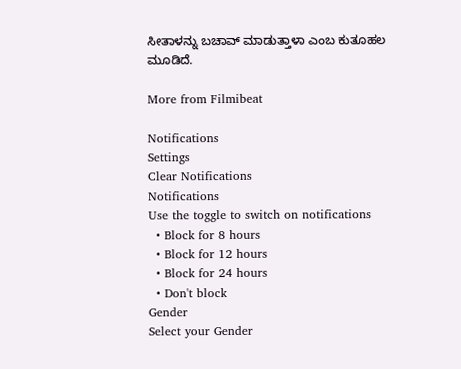ಸೀತಾಳನ್ನು ಬಚಾವ್ ಮಾಡುತ್ತಾಳಾ ಎಂಬ ಕುತೂಹಲ ಮೂಡಿದೆ.

More from Filmibeat

Notifications
Settings
Clear Notifications
Notifications
Use the toggle to switch on notifications
  • Block for 8 hours
  • Block for 12 hours
  • Block for 24 hours
  • Don't block
Gender
Select your Gender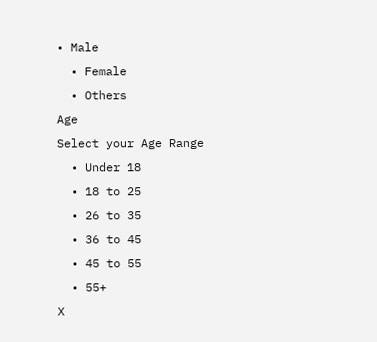• Male
  • Female
  • Others
Age
Select your Age Range
  • Under 18
  • 18 to 25
  • 26 to 35
  • 36 to 45
  • 45 to 55
  • 55+
X